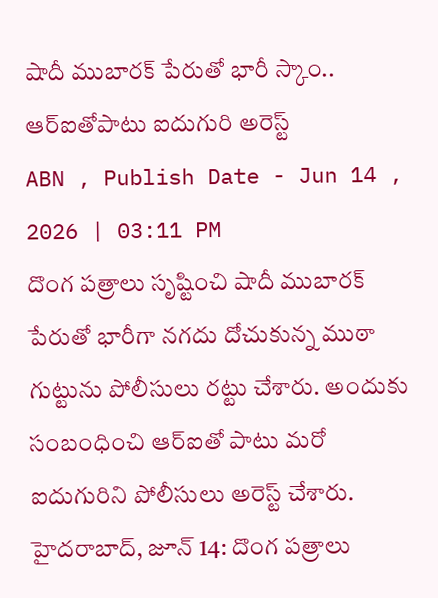షాదీ ముబారక్ పేరుతో భారీ స్కాం.. ఆర్ఐతోపాటు ఐదుగురి అరెస్ట్
ABN , Publish Date - Jun 14 , 2026 | 03:11 PM
దొంగ పత్రాలు సృష్టించి షాదీ ముబారక్ పేరుతో భారీగా నగదు దోచుకున్న ముఠా గుట్టును పోలీసులు రట్టు చేశారు. అందుకు సంబంధించి ఆర్ఐతో పాటు మరో ఐదుగురిని పోలీసులు అరెస్ట్ చేశారు.
హైదరాబాద్, జూన్ 14: దొంగ పత్రాలు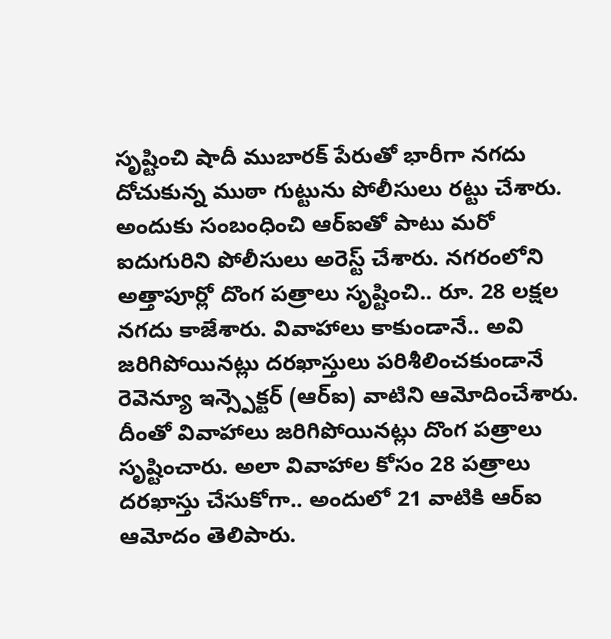సృష్టించి షాదీ ముబారక్ పేరుతో భారీగా నగదు దోచుకున్న ముఠా గుట్టును పోలీసులు రట్టు చేశారు. అందుకు సంబంధించి ఆర్ఐతో పాటు మరో ఐదుగురిని పోలీసులు అరెస్ట్ చేశారు. నగరంలోని అత్తాపూర్లో దొంగ పత్రాలు సృష్టించి.. రూ. 28 లక్షల నగదు కాజేశారు. వివాహాలు కాకుండానే.. అవి జరిగిపోయినట్లు దరఖాస్తులు పరిశీలించకుండానే రెవెన్యూ ఇన్స్పెక్టర్ (ఆర్ఐ) వాటిని ఆమోదించేశారు. దీంతో వివాహాలు జరిగిపోయినట్లు దొంగ పత్రాలు సృష్టించారు. అలా వివాహాల కోసం 28 పత్రాలు దరఖాస్తు చేసుకోగా.. అందులో 21 వాటికి ఆర్ఐ ఆమోదం తెలిపారు.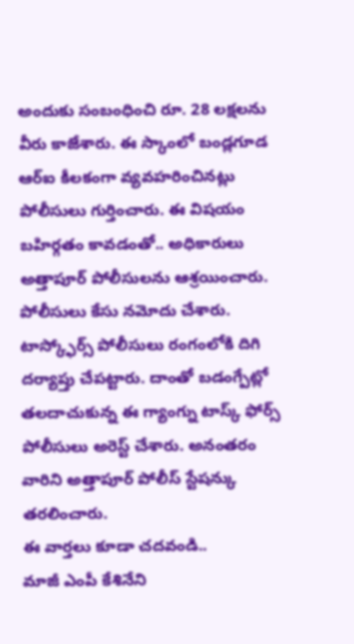అందుకు సంబంధించి రూ. 28 లక్షలను వీరు కాజేశారు. ఈ స్కాంలో బండ్లగూడ ఆర్ఐ కీలకంగా వ్యవహరించినట్లు పోలీసులు గుర్తించారు. ఈ విషయం బహిర్గతం కావడంతో.. అధికారులు అత్తాపూర్ పోలీసులను ఆశ్రయించారు. పోలీసులు కేసు నమోదు చేశారు. టాస్క్ఫోర్స్ పోలీసులు రంగంలోకి దిగి దర్యాప్తు చేపట్టారు. దాంతో బడంగ్పేట్లో తలదాచుకున్న ఈ గ్యాంగ్ను టాస్క్ ఫోర్స్ పోలీసులు అరెస్ట్ చేశారు. అనంతరం వారిని అత్తాపూర్ పోలీస్ స్టేషన్కు తరలించారు.
ఈ వార్తలు కూడా చదవండి..
మాజీ ఎంపీ కేశినేని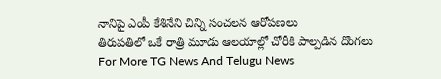నానిపై ఎంపీ కేశినేని చిన్ని సంచలన ఆరోపణలు
తిరుపతిలో ఒకే రాత్రి మూడు ఆలయాల్లో చోరీకి పాల్పడిన దొంగలు
For More TG News And Telugu News